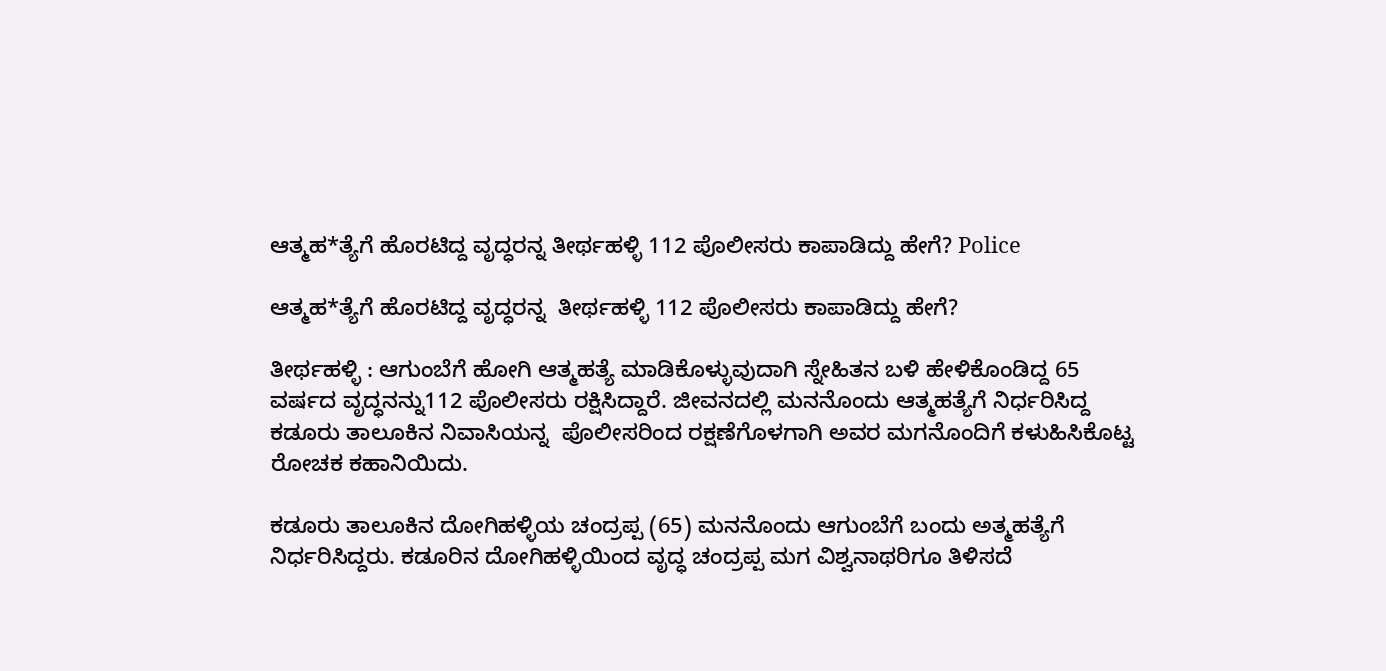ಆತ್ಮಹ*ತ್ಯೆಗೆ ಹೊರಟಿದ್ದ ವೃದ್ಧರನ್ನ ತೀರ್ಥಹಳ್ಳಿ 112 ಪೊಲೀಸರು ಕಾಪಾಡಿದ್ದು ಹೇಗೆ? Police

ಆತ್ಮಹ*ತ್ಯೆಗೆ ಹೊರಟಿದ್ದ ವೃದ್ಧರನ್ನ  ತೀರ್ಥಹಳ್ಳಿ 112 ಪೊಲೀಸರು ಕಾಪಾಡಿದ್ದು ಹೇಗೆ?

ತೀರ್ಥಹಳ್ಳಿ : ಆಗುಂಬೆಗೆ ಹೋಗಿ ಆತ್ಮಹತ್ಯೆ ಮಾಡಿಕೊಳ್ಳುವುದಾಗಿ ಸ್ನೇಹಿತನ ಬಳಿ ಹೇಳಿಕೊಂಡಿದ್ದ 65 ವರ್ಷದ ವೃದ್ಧನನ್ನು112 ಪೊಲೀಸರು ರಕ್ಷಿಸಿದ್ದಾರೆ. ಜೀವನದಲ್ಲಿ ಮನನೊಂದು ಆತ್ಮಹತ್ಯೆಗೆ ನಿರ್ಧರಿಸಿದ್ದ ಕಡೂರು ತಾಲೂಕಿನ ನಿವಾಸಿಯನ್ನ  ಪೊಲೀಸರಿಂದ ರಕ್ಷಣೆಗೊಳಗಾಗಿ ಅವರ ಮಗನೊಂದಿಗೆ ಕಳುಹಿಸಿಕೊಟ್ಟ ರೋಚಕ ಕಹಾನಿಯಿದು.

ಕಡೂರು ತಾಲೂಕಿನ ದೋಗಿಹಳ್ಳಿಯ ಚಂದ್ರಪ್ಪ (65) ಮನನೊಂದು ಆಗುಂಬೆಗೆ ಬಂದು ಅತ್ಮಹತ್ಯೆಗೆ ನಿರ್ಧರಿಸಿದ್ದರು. ಕಡೂರಿನ ದೋಗಿಹಳ್ಳಿಯಿಂದ ವೃದ್ಧ ಚಂದ್ರಪ್ಪ ಮಗ ವಿಶ್ವನಾಥರಿಗೂ ತಿಳಿಸದೆ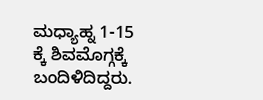ಮಧ್ಯಾಹ್ನ 1-15 ಕ್ಕೆ ಶಿವಮೊಗ್ಗಕ್ಕೆ ಬಂದಿಳಿದಿದ್ದರು.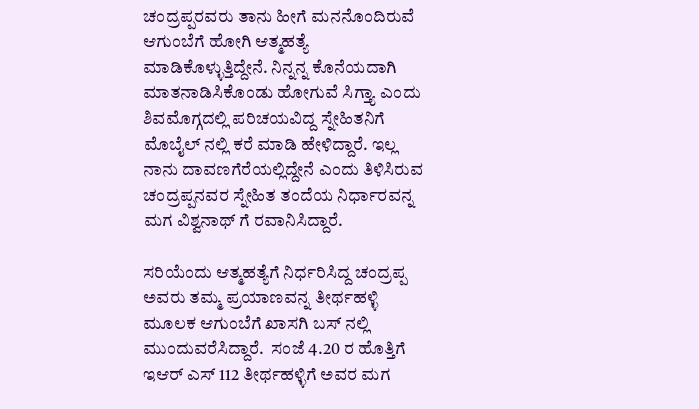ಚಂದ್ರಪ್ಪರವರು ತಾನು ಹೀಗೆ ಮನನೊಂದಿರುವೆ ಆಗುಂಬೆಗೆ ಹೋಗಿ ಆತ್ಮಹತ್ಯೆ ಮಾಡಿಕೊಳ್ಳುತ್ತಿದ್ದೇನೆ. ನಿನ್ನನ್ನ ಕೊನೆಯದಾಗಿ ಮಾತನಾಡಿಸಿಕೊಂಡು ಹೋಗುವೆ ಸಿಗ್ತ್ಯಾ ಎಂದು ಶಿವಮೊಗ್ಗದಲ್ಲಿ ಪರಿಚಯವಿದ್ದ ಸ್ನೇಹಿತನಿಗೆ ಮೊಬೈಲ್ ನಲ್ಲಿ ಕರೆ ಮಾಡಿ ಹೇಳಿದ್ದಾರೆ. ಇಲ್ಲ ನಾನು ದಾವಣಗೆರೆಯಲ್ಲಿದ್ದೇನೆ ಎಂದು ತಿಳಿಸಿರುವ ಚಂದ್ರಪ್ಪನವರ ಸ್ನೇಹಿತ ತಂದೆಯ ನಿರ್ಧಾರವನ್ನ ಮಗ ವಿಶ್ವನಾಥ್ ಗೆ ರವಾನಿಸಿದ್ದಾರೆ.

ಸರಿಯೆಂದು ಆತ್ಮಹತ್ಯೆಗೆ ನಿರ್ಧರಿಸಿದ್ದ ಚಂದ್ರಪ್ಪ ಅವರು ತಮ್ಮ ಪ್ರಯಾಣವನ್ನ ತೀರ್ಥಹಳ್ಳಿ ಮೂಲಕ ಆಗುಂಬೆಗೆ ಖಾಸಗಿ ಬಸ್ ನಲ್ಲಿ ಮುಂದುವರೆಸಿದ್ದಾರೆ.  ಸಂಜೆ 4.20 ರ ಹೊತ್ತಿಗೆ ಇಆರ್ ಎಸ್ 112 ತೀರ್ಥಹಳ್ಳಿಗೆ ಅವರ ಮಗ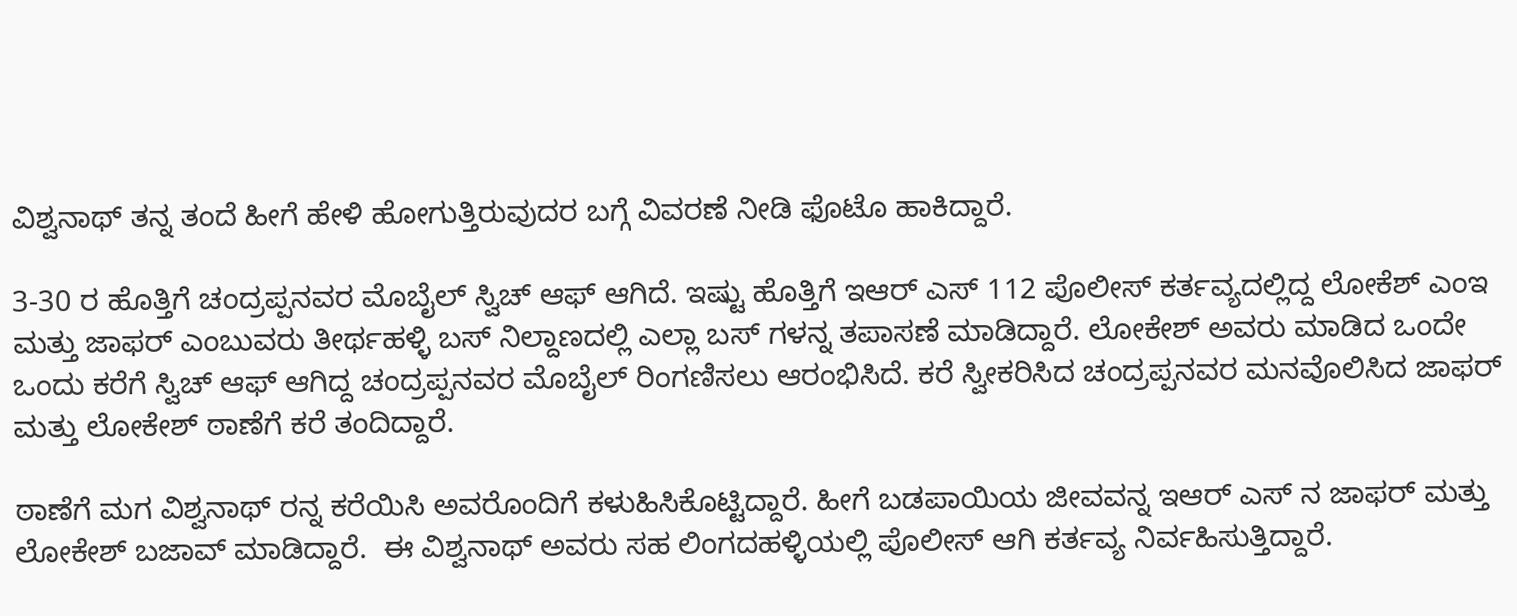ವಿಶ್ವನಾಥ್ ತನ್ನ ತಂದೆ ಹೀಗೆ ಹೇಳಿ ಹೋಗುತ್ತಿರುವುದರ ಬಗ್ಗೆ ವಿವರಣೆ ನೀಡಿ ಫೊಟೊ ಹಾಕಿದ್ದಾರೆ.

3-30 ರ ಹೊತ್ತಿಗೆ ಚಂದ್ರಪ್ಪನವರ ಮೊಬೈಲ್ ಸ್ವಿಚ್ ಆಫ್ ಆಗಿದೆ. ಇಷ್ಟು ಹೊತ್ತಿಗೆ ಇಆರ್ ಎಸ್ 112 ಪೊಲೀಸ್ ಕರ್ತವ್ಯದಲ್ಲಿದ್ದ ಲೋಕೆಶ್ ಎಂಇ ಮತ್ತು ಜಾಫರ್ ಎಂಬುವರು ತೀರ್ಥಹಳ್ಳಿ ಬಸ್ ನಿಲ್ದಾಣದಲ್ಲಿ ಎಲ್ಲಾ ಬಸ್ ಗಳನ್ನ ತಪಾಸಣೆ ಮಾಡಿದ್ದಾರೆ. ಲೋಕೇಶ್ ಅವರು ಮಾಡಿದ ಒಂದೇ ಒಂದು ಕರೆಗೆ ಸ್ವಿಚ್ ಆಫ್ ಆಗಿದ್ದ ಚಂದ್ರಪ್ಪನವರ ಮೊಬೈಲ್ ರಿಂಗಣಿಸಲು ಆರಂಭಿಸಿದೆ. ಕರೆ ಸ್ವೀಕರಿಸಿದ ಚಂದ್ರಪ್ಪನವರ ಮನವೊಲಿಸಿದ ಜಾಫರ್ ಮತ್ತು ಲೋಕೇಶ್ ಠಾಣೆಗೆ ಕರೆ ತಂದಿದ್ದಾರೆ.

ಠಾಣೆಗೆ ಮಗ ವಿಶ್ವನಾಥ್ ರನ್ನ ಕರೆಯಿಸಿ ಅವರೊಂದಿಗೆ ಕಳುಹಿಸಿಕೊಟ್ಟಿದ್ದಾರೆ. ಹೀಗೆ ಬಡಪಾಯಿಯ ಜೀವವನ್ನ ಇಆರ್ ಎಸ್ ನ ಜಾಫರ್ ಮತ್ತು ಲೋಕೇಶ್ ಬಜಾವ್ ಮಾಡಿದ್ದಾರೆ.  ಈ ವಿಶ್ವನಾಥ್ ಅವರು ಸಹ ಲಿಂಗದಹಳ್ಳಿಯಲ್ಲಿ ಪೊಲೀಸ್ ಆಗಿ ಕರ್ತವ್ಯ ನಿರ್ವಹಿಸುತ್ತಿದ್ದಾರೆ.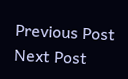Previous Post Next Post